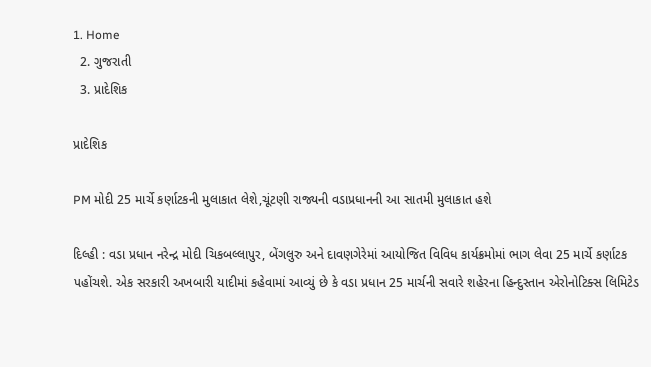1. Home
  2. ગુજરાતી
  3. પ્રાદેશિક

પ્રાદેશિક

PM મોદી 25 માર્ચે કર્ણાટકની મુલાકાત લેશે,ચૂંટણી રાજ્યની વડાપ્રધાનની આ સાતમી મુલાકાત હશે

દિલ્હી : વડા પ્રધાન નરેન્દ્ર મોદી ચિકબલ્લાપુર, બેંગલુરુ અને દાવણગેરેમાં આયોજિત વિવિધ કાર્યક્રમોમાં ભાગ લેવા 25 માર્ચે કર્ણાટક પહોંચશે. એક સરકારી અખબારી યાદીમાં કહેવામાં આવ્યું છે કે વડા પ્રધાન 25 માર્ચની સવારે શહેરના હિન્દુસ્તાન એરોનોટિક્સ લિમિટેડ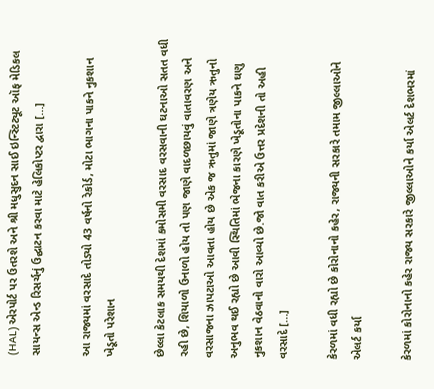(HAL) એરપોર્ટ પર ઉતરશે અને શ્રી મધુસુદન સાઈ ઇન્સ્ટિટ્યૂટ ઑફ મેડિકલ સાયન્સ એન્ડ રિસર્ચનું ઉદ્ઘાટન કરવા માટે હેલિકોપ્ટર દ્વારા […]

આ રાજ્યમાં વરસાદે તોડ્યો 43 વર્ષનો રેકોર્ડ, મોટા ભાગના પાકને નુકશાન ખેડૂતો પરેશાન

છેલ્લા કેટલાક સમયથી દેશમાં કમોસમી વરસાદ વરસવાની ઘટનાઓ સતત વધી રહી છે, શિયાળો ઉનાળો હોય તો પણ જાણે વાદળછાયવું વાતાવરણ અને વરસાજના ઝાપટાઓ આવતા હોય છે એક જ ઋતુમાં જાણે ત્રણેય ઋતુનો અનુભવ થઈ રહ્યો છે આવી સ્થિતિમાં ભેજના કારણે ખેડૂતોના પાકને ઘણુ નુકશાન વેઠવાનો વારો આવ્યો છે.જો વાત કરીએ ઉત્તર પ્રદેશની તો અહી વરસાદે […]

કેરળમાં વધી રહ્યો છે કોરોનાનો કહેર, રાજ્યની સરકારે તમામ જીલ્લાઓને એલર્ટ કર્યા

કેરળમાં કોરોનાનો કહેર રાજ્ય સરકારે જીલ્લાઓને કર્યા એલર્ટ દેશભરમાં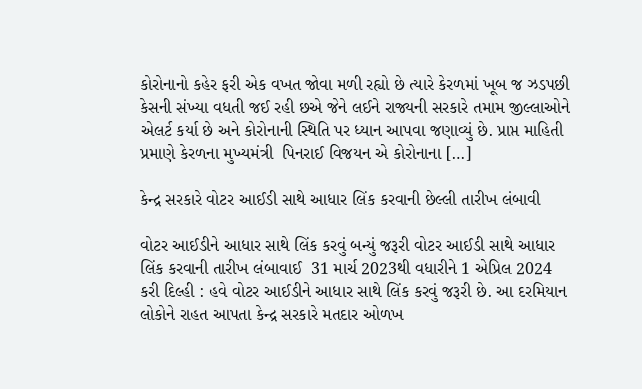કોરોનાનો કહેર ફરી એક વખત જોવા મળી રહ્યો છે ત્યારે કેરળમાં ખૂબ જ ઝડપછી કેસની સંખ્યા વધતી જઈ રહી છએ જેને લઈને રાજ્યની સરકારે તમામ જીલ્લાઓને એલર્ટ કર્યા છે અને કોરોનાની સ્થિતિ પર ધ્યાન આપવા જણાવ્યું છે. પ્રાપ્ત માહિતી પ્રમાણે કેરળના મુખ્યમંત્રી  પિનરાઈ વિજયન એ કોરોનાના […]

કેન્દ્ર સરકારે વોટર આઈડી સાથે આધાર લિંક કરવાની છેલ્લી તારીખ લંબાવી

વોટર આઈડીને આધાર સાથે લિંક કરવું બન્યું જરૂરી વોટર આઈડી સાથે આધાર લિંક કરવાની તારીખ લંબાવાઈ  31 માર્ચ 2023થી વધારીને 1 એપ્રિલ 2024 કરી દિલ્હી : હવે વોટર આઈડીને આધાર સાથે લિંક કરવું જરૂરી છે. આ દરમિયાન લોકોને રાહત આપતા કેન્દ્ર સરકારે મતદાર ઓળખ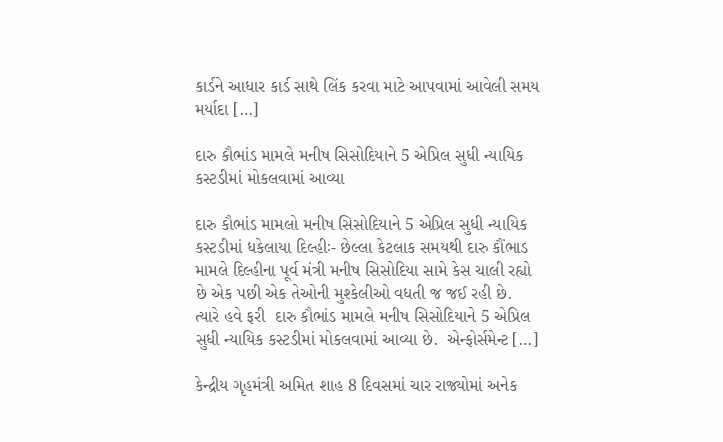કાર્ડને આધાર કાર્ડ સાથે લિંક કરવા માટે આપવામાં આવેલી સમય મર્યાદા […]

દારુ કૌભાંડ મામલે મનીષ સિસોદિયાને 5 એપ્રિલ સુધી ન્યાયિક કસ્ટડીમાં મોકલવામાં આવ્યા

દારુ કૌભાંડ મામલો મનીષ સિસોદિયાને 5 એપ્રિલ સુધી ન્યાયિક કસ્ટડીમાં ધકેલાયા દિલ્હીઃ- છેલ્લા કેટલાક સમયથી દારુ કૌંભાડ મામલે દિલ્હીના પૂર્વ મંત્રી મનીષ સિસોદિયા સામે કેસ ચાલી રહ્યો છે એક પછી એક તેઓની મુશ્કેલીઓ વધતી જ જઈ રહી છે. ત્યારે હવે ફરી  દારુ કૌભાંડ મામલે મનીષ સિસોદિયાને 5 એપ્રિલ સુધી ન્યાયિક કસ્ટડીમાં મોકલવામાં આવ્યા છે.  એન્ફોર્સમેન્ટ […]

કેન્દ્રીય ગૃહમંત્રી અમિત શાહ 8 દિવસમાં ચાર રાજ્યોમાં અનેક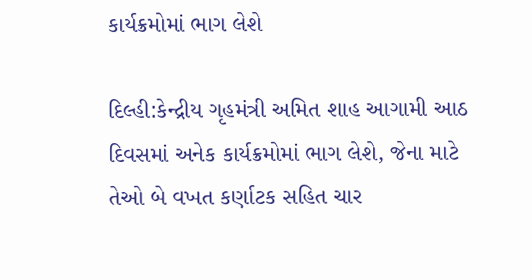કાર્યક્રમોમાં ભાગ લેશે

દિલ્હી:કેન્દ્રીય ગૃહમંત્રી અમિત શાહ આગામી આઠ દિવસમાં અનેક કાર્યક્રમોમાં ભાગ લેશે, જેના માટે તેઓ બે વખત કર્ણાટક સહિત ચાર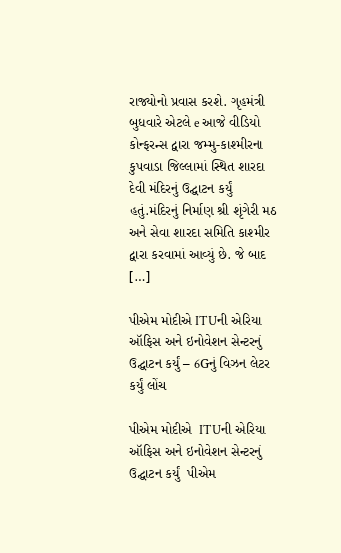રાજ્યોનો પ્રવાસ કરશે. ગૃહમંત્રી બુધવારે એટલે e આજે વીડિયો કોન્ફરન્સ દ્વારા જમ્મુ-કાશ્મીરના કુપવાડા જિલ્લામાં સ્થિત શારદા દેવી મંદિરનું ઉદ્ઘાટન કર્યું હતું.મંદિરનું નિર્માણ શ્રી શૃંગેરી મઠ અને સેવા શારદા સમિતિ કાશ્મીર દ્વારા કરવામાં આવ્યું છે. જે બાદ […]

પીએમ મોદીએ ITUની એરિયા ઑફિસ અને ઇનોવેશન સેન્ટરનું ઉદ્ઘાટન કર્યું – 6Gનું વિઝન લેટર કર્યું લોંચ

પીએમ મોદીએ  ITUની એરિયા ઑફિસ અને ઇનોવેશન સેન્ટરનું ઉદ્ઘાટન કર્યું  પીએમ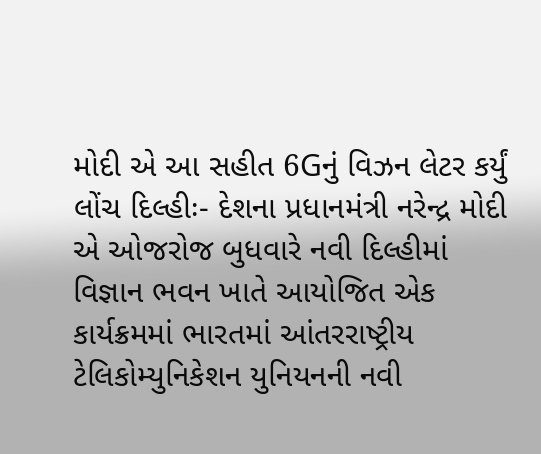મોદી એ આ સહીત 6Gનું વિઝન લેટર કર્યું લોંચ દિલ્હીઃ- દેશના પ્રધાનમંત્રી નરેન્દ્ર મોદી એ ઓજરોજ બુધવારે નવી દિલ્હીમાં વિજ્ઞાન ભવન ખાતે આયોજિત એક કાર્યક્રમમાં ભારતમાં આંતરરાષ્ટ્રીય ટેલિકોમ્યુનિકેશન યુનિયનની નવી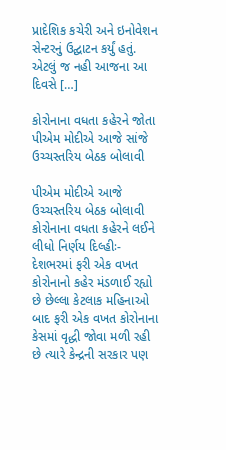પ્રાદેશિક કચેરી અને ઇનોવેશન સેન્ટરનું ઉદ્ઘાટન કર્યું હતું. એટલું જ નહી આજના આ દિવસે […]

કોરોનાના વધતા કહેરને જોતા પીએમ મોદીએ આજે સાંજે ઉચ્ચસ્તરિય બેઠક બોલાવી

પીએમ મોદીએ આજે ઉચ્ચસ્તરિય બેઠક બોલાવી કોરોનાના વધતા કહેરને લઈને લીધો નિર્ણય દિલ્હીઃ- દેશભરમાં ફરી એક વખત કોરોનાનો કહેર મંડળાઈ રહ્યો છે છેલ્લા કેટલાક મહિનાઓ બાદ ફરી એક વખત કોરોનાના કેસમાં વૃદ્ધી જોવા મળી રહી છે ત્યારે કેન્દ્રની સરકાર પણ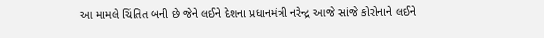આ મામલે ચિંતિત બની છે જેને લઈને દેશના પ્રધાનમંત્રી નરેન્દ્ર આજે સાંજે કોરોનાને લઈને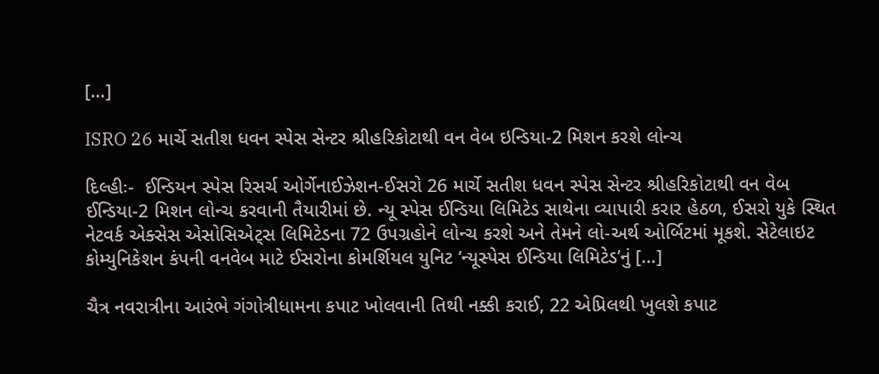[…]

ISRO 26 માર્ચે સતીશ ધવન સ્પેસ સેન્ટર શ્રીહરિકોટાથી વન વેબ ઇન્ડિયા-2 મિશન કરશે લોન્ચ

દિલ્હીઃ-  ઈન્ડિયન સ્પેસ રિસર્ચ ઓર્ગેનાઈઝેશન-ઈસરો 26 માર્ચે સતીશ ધવન સ્પેસ સેન્ટર શ્રીહરિકોટાથી વન વેબ ઈન્ડિયા-2 મિશન લોન્ચ કરવાની તૈયારીમાં છે. ન્યૂ સ્પેસ ઈન્ડિયા લિમિટેડ સાથેના વ્યાપારી કરાર હેઠળ, ઈસરો યુકે સ્થિત નેટવર્ક એક્સેસ એસોસિએટ્સ લિમિટેડના 72 ઉપગ્રહોને લોન્ચ કરશે અને તેમને લો-અર્થ ઓર્બિટમાં મૂકશે. સેટેલાઇટ કોમ્યુનિકેશન કંપની વનવેબ માટે ઈસરોના કોમર્શિયલ યુનિટ ‘ન્યૂસ્પેસ ઈન્ડિયા લિમિટેડ’નું […]

ચૈત્ર નવરાત્રીના આરંભે ગંગોત્રીધામના કપાટ ખોલવાની તિથી નક્કી કરાઈ, 22 એપ્રિલથી ખુલશે કપાટ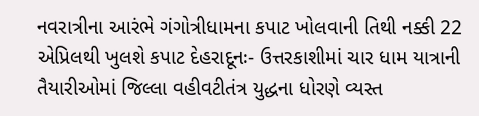નવરાત્રીના આરંભે ગંગોત્રીધામના કપાટ ખોલવાની તિથી નક્કી 22 એપ્રિલથી ખુલશે કપાટ દેહરાદૂનઃ- ઉત્તરકાશીમાં ચાર ધામ યાત્રાની તૈયારીઓમાં જિલ્લા વહીવટીતંત્ર યુદ્ધના ધોરણે વ્યસ્ત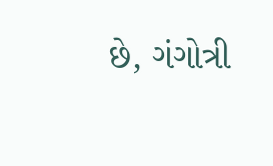છે, ગંગોત્રી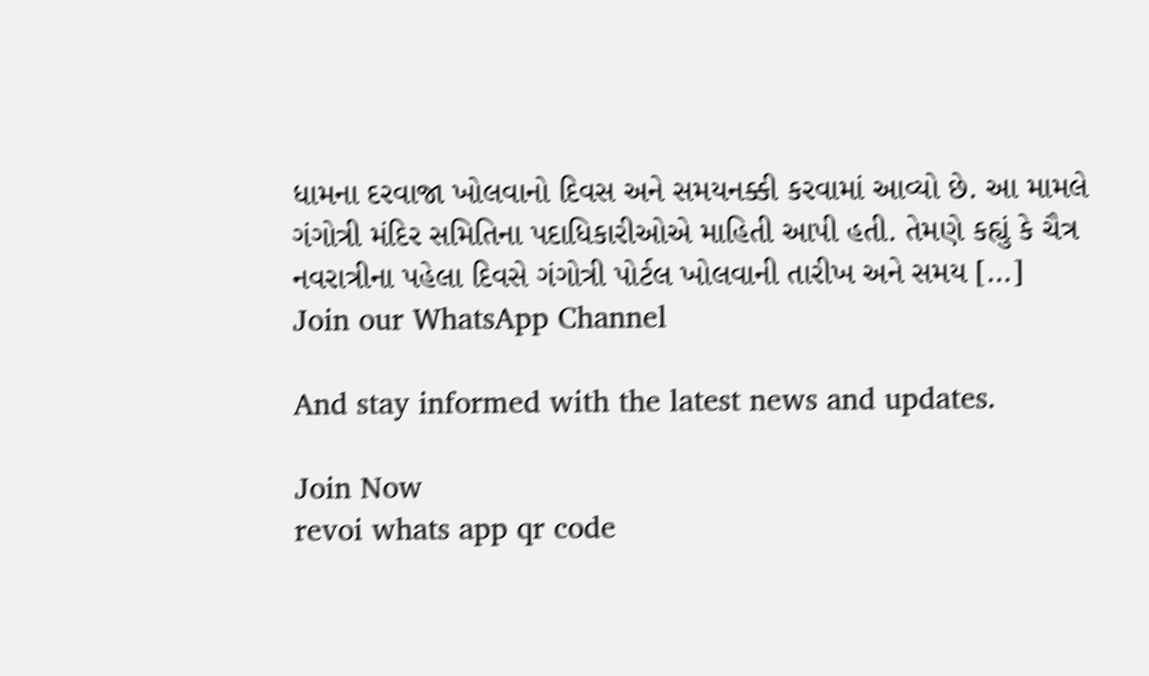ધામના દરવાજા ખોલવાનો દિવસ અને સમયનક્કી કરવામાં આવ્યો છે. આ મામલે ગંગોત્રી મંદિર સમિતિના પદાધિકારીઓએ માહિતી આપી હતી. તેમણે કહ્યું કે ચૈત્ર નવરાત્રીના પહેલા દિવસે ગંગોત્રી પોર્ટલ ખોલવાની તારીખ અને સમય […]
Join our WhatsApp Channel

And stay informed with the latest news and updates.

Join Now
revoi whats app qr code